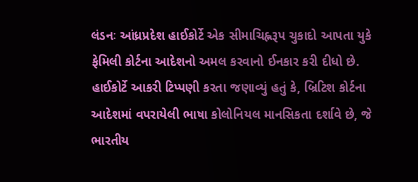લંડનઃ આંધ્રપ્રદેશ હાઈકોર્ટે એક સીમાચિહ્નરૂપ ચુકાદો આપતા યુકે ફેમિલી કોર્ટના આદેશનો અમલ કરવાનો ઈનકાર કરી દીધો છે. હાઈકોર્ટે આકરી ટિપ્પણી કરતા જણાવ્યું હતું કે, બ્રિટિશ કોર્ટના આદેશમાં વપરાયેલી ભાષા કોલોનિયલ માનસિકતા દર્શાવે છે, જે ભારતીય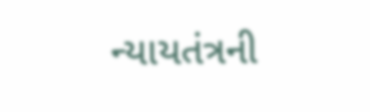ન્યાયતંત્રની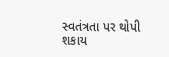સ્વતંત્રતા પર થોપી શકાય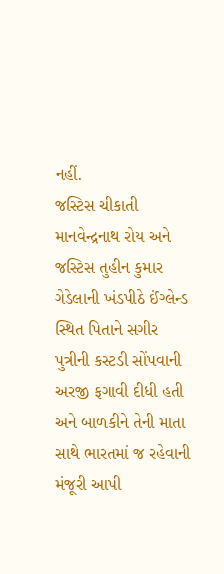નહીં.
જસ્ટિસ ચીકાતી માનવેન્દ્રનાથ રોય અને જસ્ટિસ તુહીન કુમાર ગેડેલાની ખંડપીઠે ઈંગ્લેન્ડ સ્થિત પિતાને સગીર પુત્રીની કસ્ટડી સોંપવાની અરજી ફગાવી દીધી હતી અને બાળકીને તેની માતા સાથે ભારતમાં જ રહેવાની મંજૂરી આપી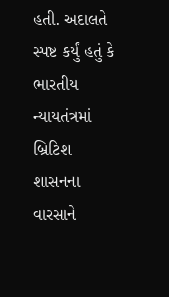હતી. અદાલતે સ્પષ્ટ કર્યું હતું કે ભારતીય ન્યાયતંત્રમાં બ્રિટિશ શાસનના વારસાને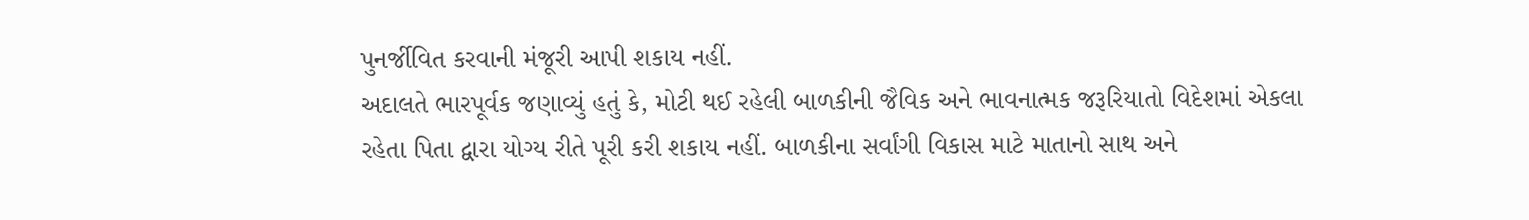પુનર્જીવિત કરવાની મંજૂરી આપી શકાય નહીં.
અદાલતે ભારપૂર્વક જણાવ્યું હતું કે, મોટી થઈ રહેલી બાળકીની જૈવિક અને ભાવનાત્મક જરૂરિયાતો વિદેશમાં એકલા રહેતા પિતા દ્વારા યોગ્ય રીતે પૂરી કરી શકાય નહીં. બાળકીના સર્વાંગી વિકાસ માટે માતાનો સાથ અને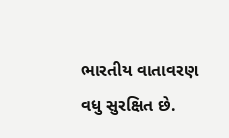ભારતીય વાતાવરણ વધુ સુરક્ષિત છે.